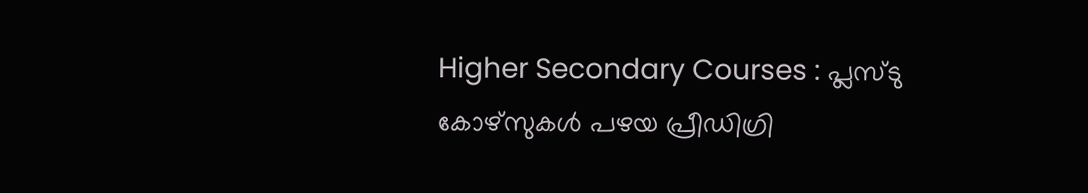Higher Secondary Courses : പ്ലസ്ടു കോഴ്സുകൾ പഴയ പ്രീഡിഗ്രി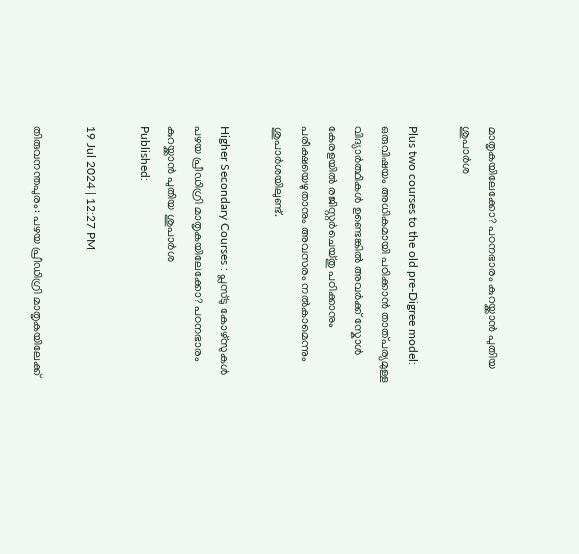മാതൃകയിലേക്കോ? പഠനഭാരം കുറയ്ക്കാൻ പുതിയ ശുപാർശ

Plus two courses to the old pre-Digree model: ഒരുവിഷയം അധികമായി പഠിക്കാൻ താത്‌പര്യമുള്ള വിദ്യാർത്ഥികൾ ഉണ്ടെങ്കിൽ അവർക്ക് സ്കോൾ കേരളയിൽ രജിസ്റ്റർചെയ്തു പഠിക്കാനും പരീക്ഷയെഴുതാനും അവസരം നൽകാമെന്നും ശുപാർശയിലുണ്ട്.

Higher Secondary Courses : പ്ലസ്ടു കോഴ്സുകൾ പഴയ പ്രീഡിഗ്രി മാതൃകയിലേക്കോ? പഠനഭാരം കുറയ്ക്കാൻ പുതിയ ശുപാർശ
Published:

19 Jul 2024 | 12:27 PM

തിരുവനന്തപുരം: പഴയ പ്രീഡിഗ്രി മാതൃകയിലേക്ക്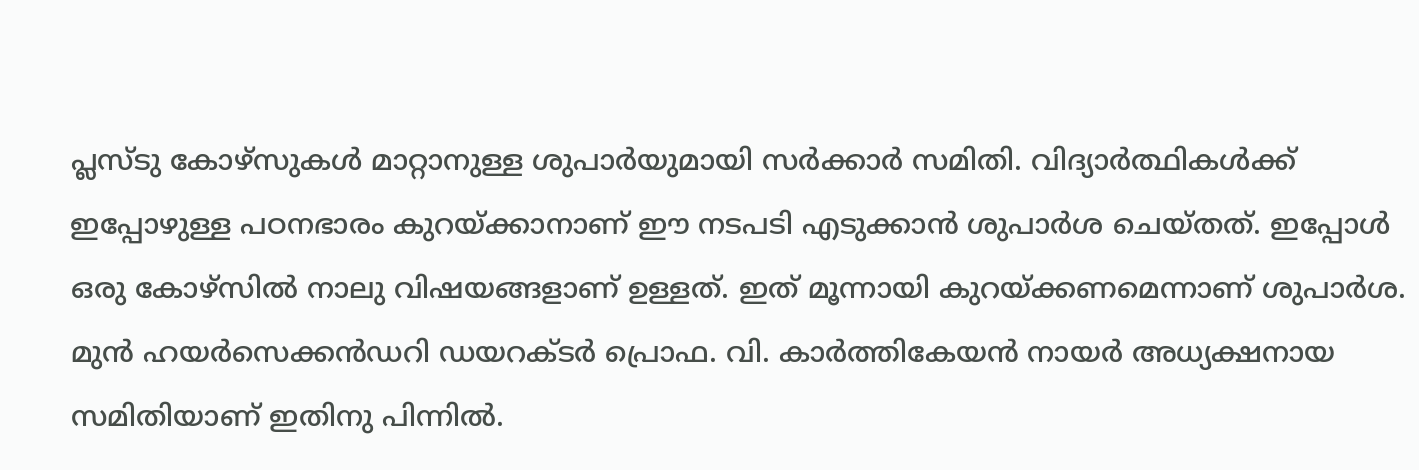പ്ലസ്ടു കോഴ്‌സുകൾ മാറ്റാനുള്ള ശുപാർയുമായി സർക്കാർ സമിതി. വിദ്യാർത്ഥികൾക്ക് ഇപ്പോഴുള്ള പഠനഭാരം കുറയ്ക്കാനാണ് ഈ നടപടി എടുക്കാൻ ശുപാർശ ചെയ്തത്. ഇപ്പോൾ ഒരു കോഴ്‌സിൽ നാലു വിഷയങ്ങളാണ് ഉള്ളത്. ഇത് മൂന്നായി കുറയ്ക്കണമെന്നാണ് ശുപാർശ. മുൻ ഹയർസെക്കൻഡറി ഡയറക്ടർ പ്രൊഫ. വി. കാർത്തികേയൻ നായർ അധ്യക്ഷനായ സമിതിയാണ് ഇതിനു പിന്നിൽ.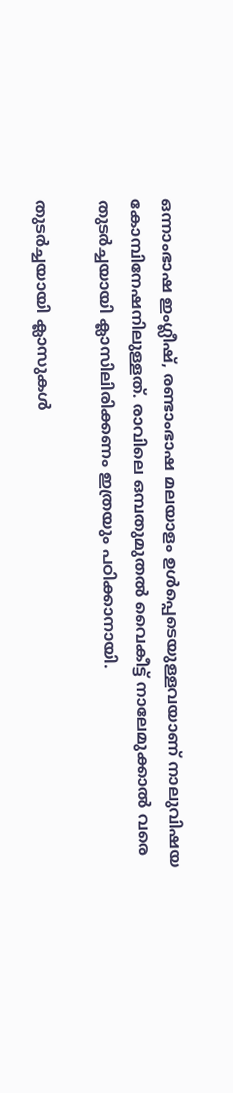ഒന്നാംഭാഷ ഇംഗ്ലീഷ്, രണ്ടാംഭാഷ മലയാളം ഉൾപ്പെടെയുള്ളവയാണ് നാലുവിഷയ കോമ്പിനേഷനിലുള്ളത്. രാവിലെ ഒമ്പതുമുതൽ വൈകീട്ട് നാലേമുക്കാൽ വരെ തുടർച്ചയായി ക്ലാസിലിരിക്കണം ഇത്രയും പഠിക്കാനായി.

തുടർച്ചയായി ക്ലാസുകൾ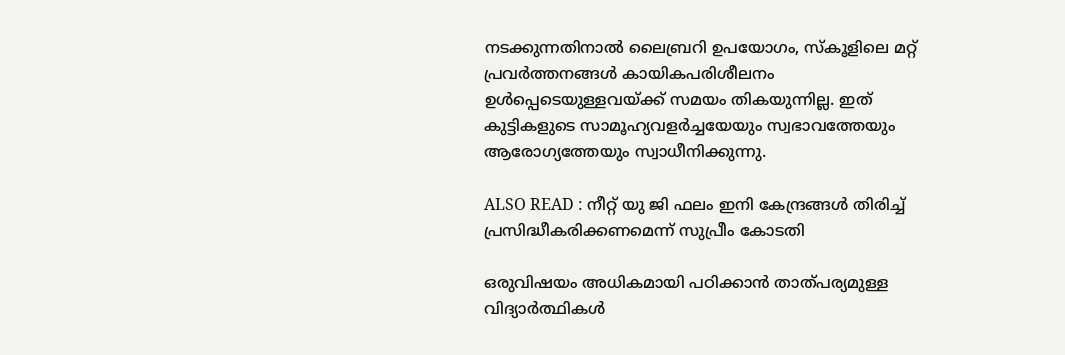നടക്കുന്നതിനാൽ ലൈബ്രറി ഉപയോഗം, സ്‌കൂളിലെ മറ്റ് പ്രവർത്തനങ്ങൾ കായികപരിശീലനം ഉൾപ്പെടെയുള്ളവയ്ക്ക് സമയം തികയുന്നില്ല. ഇത് കുട്ടികളുടെ സാമൂഹ്യവളർച്ചയേയും സ്വഭാവത്തേയും ആരോഗ്യത്തേയും സ്വാധീനിക്കുന്നു.

ALSO READ : നീറ്റ് യു ജി ഫലം ഇനി കേന്ദ്രങ്ങൾ തിരിച്ച് പ്രസിദ്ധീകരിക്കണമെന്ന് സുപ്രീം കോടതി

ഒരുവിഷയം അധികമായി പഠിക്കാൻ താത്‌പര്യമുള്ള വിദ്യാർത്ഥികൾ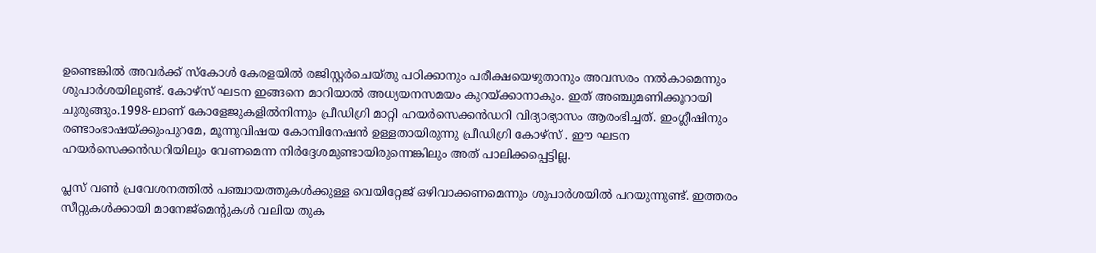ഉണ്ടെങ്കിൽ അവർക്ക് സ്കോൾ കേരളയിൽ രജിസ്റ്റർചെയ്തു പഠിക്കാനും പരീക്ഷയെഴുതാനും അവസരം നൽകാമെന്നും ശുപാർശയിലുണ്ട്. കോഴ്‌സ് ഘടന ഇങ്ങനെ മാറിയാൽ അധ്യയനസമയം കുറയ്ക്കാനാകും. ഇത് അഞ്ചുമണിക്കൂറായി ചുരുങ്ങും.1998-ലാണ് കോളേജുകളിൽനിന്നും പ്രീഡിഗ്രി മാറ്റി ഹയർസെക്കൻഡറി വിദ്യാഭ്യാസം ആരംഭിച്ചത്. ഇംഗ്ലീഷിനും രണ്ടാംഭാഷയ്ക്കുംപുറമേ, മൂന്നുവിഷയ കോമ്പിനേഷൻ ഉള്ളതായിരുന്നു പ്രീഡിഗ്രി കോഴ്‌സ് . ഈ ഘടന ഹയർസെക്കൻഡറിയിലും വേണമെന്ന നിർദ്ദേശമുണ്ടായിരുന്നെങ്കിലും അത് പാലിക്കപ്പെട്ടില്ല.

പ്ലസ് വൺ പ്രവേശനത്തിൽ പഞ്ചായത്തുകൾക്കുള്ള വെയിറ്റേജ് ഒഴിവാക്കണമെന്നും ശുപാർശയിൽ പറയുന്നുണ്ട്. ഇത്തരം സീറ്റുകൾക്കായി മാനേജ്‌മെന്റുകൾ വലിയ തുക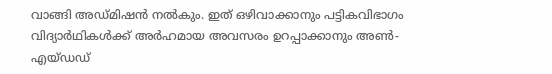വാങ്ങി അഡ്മിഷൻ നൽകും. ഇത് ഒഴിവാക്കാനും പട്ടികവിഭാഗം വിദ്യാർഥികൾക്ക് അർഹമായ അവസരം ഉറപ്പാക്കാനും അൺ-എയ്ഡഡ്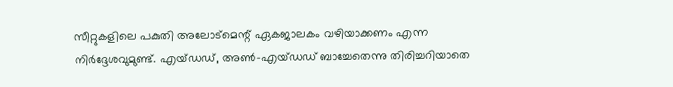സീറ്റുകളിലെ പകുതി അലോട്‌മെന്റ് ഏകജാലകം വഴിയാക്കണം എന്ന നിർദ്ദേശവുമുണ്ട്. എയ്ഡഡ്, അൺ-എയ്ഡഡ് ബാച്ചേതെന്നു തിരിച്ചറിയാതെ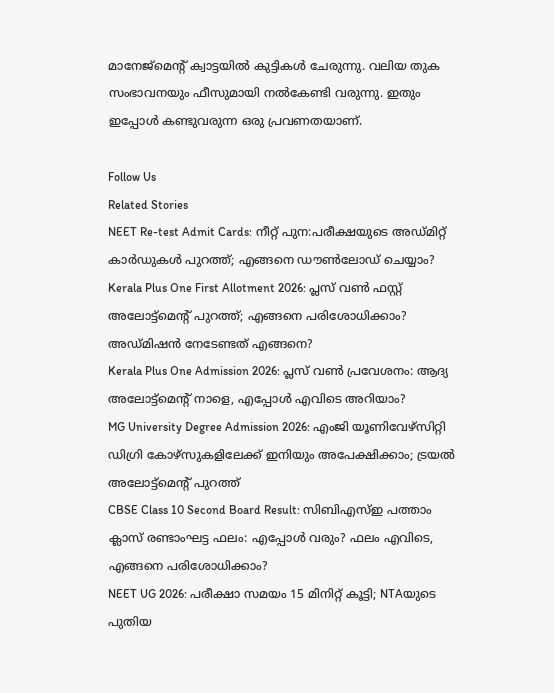മാനേജ്‌മെന്റ് ക്വാട്ടയിൽ കുട്ടികൾ ചേരുന്നു. വലിയ തുക സംഭാവനയും ഫീസുമായി നൽകേണ്ടി വരുന്നു. ഇതും ഇപ്പോൾ കണ്ടുവരുന്ന ഒരു പ്രവണതയാണ്.

Follow Us
Related Stories
NEET Re-test Admit Cards: നീറ്റ് പുന:പരീക്ഷയുടെ അഡ്മിറ്റ് കാർഡുകൾ പുറത്ത്; എങ്ങനെ ഡൗൺലോഡ് ചെയ്യാം?
Kerala Plus One First Allotment 2026: പ്ലസ് വണ്‍ ഫസ്റ്റ് അലോട്ട്‌മെന്റ് പുറത്ത്; എങ്ങനെ പരിശോധിക്കാം? അഡ്മിഷന്‍ നേടേണ്ടത് എങ്ങനെ?
Kerala Plus One Admission 2026: പ്ലസ് വൺ പ്രവേശനം: ആദ്യ അലോട്ട്മെൻ്റ് നാളെ, എപ്പോൾ എവിടെ അറിയാം?
MG University Degree Admission 2026: എംജി യൂണിവേഴ്‌സിറ്റി ഡിഗ്രി കോഴ്‌സുകളിലേക്ക്‌ ഇനിയും അപേക്ഷിക്കാം; ട്രയല്‍ അലോട്ട്‌മെന്റ് പുറത്ത്‌
CBSE Class 10 Second Board Result: സിബിഎസ്ഇ പത്താം ക്ലാസ് രണ്ടാംഘട്ട ഫലം: എപ്പോൾ വരും? ഫലം എവിടെ, എങ്ങനെ പരിശോധിക്കാം?
NEET UG 2026: പരീക്ഷാ സമയം 15 മിനിറ്റ് കൂട്ടി; NTAയുടെ പുതിയ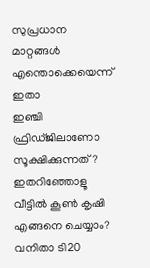സുപ്രധാന മാറ്റങ്ങൾ എന്തൊക്കെയെന്ന് ഇതാ
ഇഞ്ചി ഫ്രിഡ്ജിലാണോ സൂക്ഷിക്കുന്നത്? ഇതറിഞ്ഞോളൂ
വീട്ടിൽ കൂൺ കൃഷി എങ്ങനെ ചെയ്യാം?
വനിതാ ടി20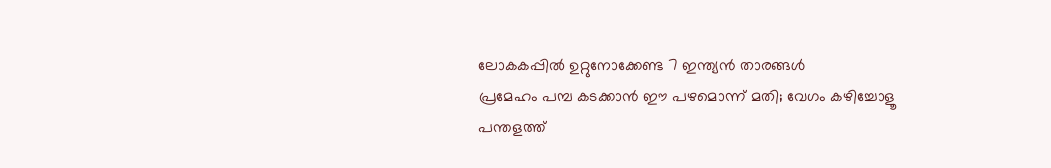ലോകകപ്പില്‍ ഉറ്റുനോക്കേണ്ട 7 ഇന്ത്യന്‍ താരങ്ങള്‍
പ്രമേഹം പമ്പ കടക്കാന്‍ ഈ പഴമൊന്ന് മതി; വേഗം കഴിച്ചോളൂ
പന്തളത്ത്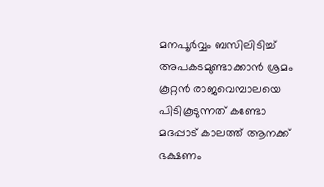മനപൂർവ്വം ബസിലിടിച്ച് അപകടമുണ്ടാക്കാൻ ശ്രമം
കൂറ്റൻ രാജവെമ്പാലയെ പിടികൂടുന്നത് കണ്ടോ
മദപ്പാട് കാലത്ത് ആനക്ക് ഭക്ഷണം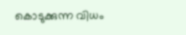കൊടുക്കുന്ന വിധം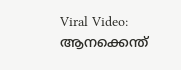Viral Video: ആനക്കെന്ത്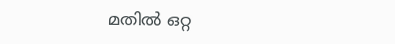മതിൽ ഒറ്റ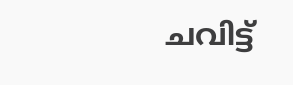ചവിട്ട്